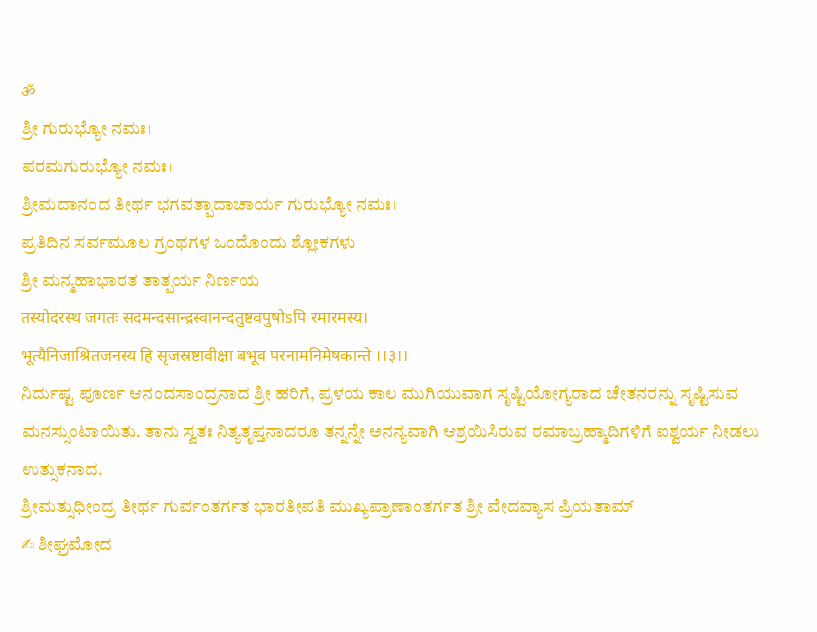ॐ
ಶ್ರೀ ಗುರುಭ್ಯೋ ನಮಃ।
ಪರಮಗುರುಭ್ಯೋ ನಮಃ।
ಶ್ರೀಮದಾನಂದ ತೀರ್ಥ ಭಗವತ್ಪಾದಾಚಾರ್ಯ ಗುರುಭ್ಯೋ ನಮಃ।
ಪ್ರತಿದಿನ ಸರ್ವಮೂಲ ಗ್ರಂಥಗಳ ಒಂದೊಂದು ಶ್ಲೋಕಗಳು
ಶ್ರೀ ಮನ್ಮಹಾಭಾರತ ತಾತ್ಪರ್ಯ ನಿರ್ಣಯ
तस्योदरस्थ जगतः सदमन्दसान्द्रस्वानन्दतुष्टवपुषोsपि रमारमस्य।
भूत्यैनिजाश्रितजनस्य हि सृजस्रष्टावीक्षा बभूव परनामनिमेषकान्ते ।।३।।
ನಿರ್ದುಷ್ಟ ಪೂರ್ಣ ಆನಂದಸಾಂದ್ರನಾದ ಶ್ರೀ ಹರಿಗೆ, ಪ್ರಳಯ ಕಾಲ ಮುಗಿಯುವಾಗ ಸೃಷ್ಟಿಯೋಗ್ಯರಾದ ಚೇತನರನ್ನು ಸೃಷ್ಟಿಸುವ ಮನಸ್ಸುಂಟಾಯಿತು. ತಾನು ಸ್ವತಃ ನಿತ್ಯತೃಪ್ತನಾದರೂ ತನ್ನನ್ನೇ ಅನನ್ಯವಾಗಿ ಆಶ್ರಯಿಸಿರುವ ರಮಾಬ್ರಹ್ಮಾದಿಗಳಿಗೆ ಐಶ್ವರ್ಯ ನೀಡಲು ಉತ್ಸುಕನಾದ.
ಶ್ರೀಮತ್ಸುಧೀಂದ್ರ ತೀರ್ಥ ಗುರ್ವಂತರ್ಗತ ಭಾರತೀಪತಿ ಮುಖ್ಯಪ್ರಾಣಾಂತರ್ಗತ ಶ್ರೀ ವೇದವ್ಯಾಸ ಪ್ರಿಯತಾಮ್
✍ ಶೀಘ್ರಮೋದ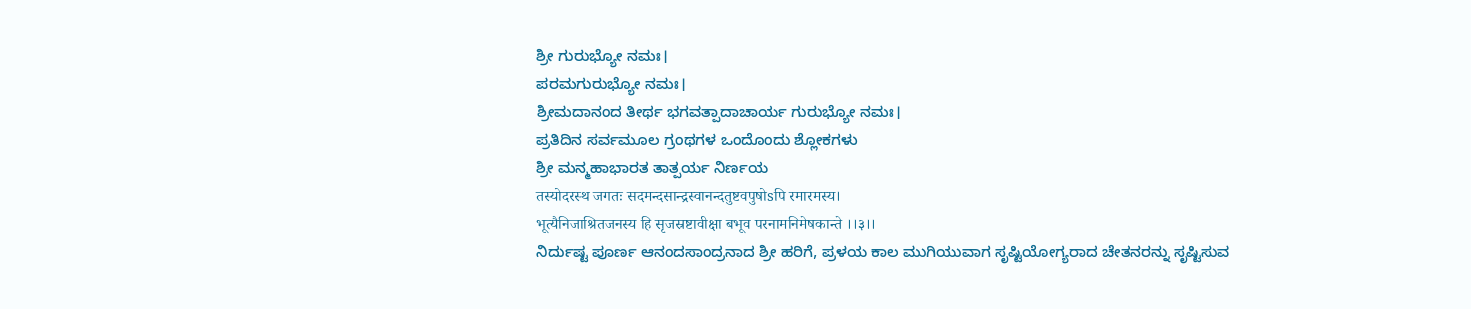ಶ್ರೀ ಗುರುಭ್ಯೋ ನಮಃ।
ಪರಮಗುರುಭ್ಯೋ ನಮಃ।
ಶ್ರೀಮದಾನಂದ ತೀರ್ಥ ಭಗವತ್ಪಾದಾಚಾರ್ಯ ಗುರುಭ್ಯೋ ನಮಃ।
ಪ್ರತಿದಿನ ಸರ್ವಮೂಲ ಗ್ರಂಥಗಳ ಒಂದೊಂದು ಶ್ಲೋಕಗಳು
ಶ್ರೀ ಮನ್ಮಹಾಭಾರತ ತಾತ್ಪರ್ಯ ನಿರ್ಣಯ
तस्योदरस्थ जगतः सदमन्दसान्द्रस्वानन्दतुष्टवपुषोsपि रमारमस्य।
भूत्यैनिजाश्रितजनस्य हि सृजस्रष्टावीक्षा बभूव परनामनिमेषकान्ते ।।३।।
ನಿರ್ದುಷ್ಟ ಪೂರ್ಣ ಆನಂದಸಾಂದ್ರನಾದ ಶ್ರೀ ಹರಿಗೆ, ಪ್ರಳಯ ಕಾಲ ಮುಗಿಯುವಾಗ ಸೃಷ್ಟಿಯೋಗ್ಯರಾದ ಚೇತನರನ್ನು ಸೃಷ್ಟಿಸುವ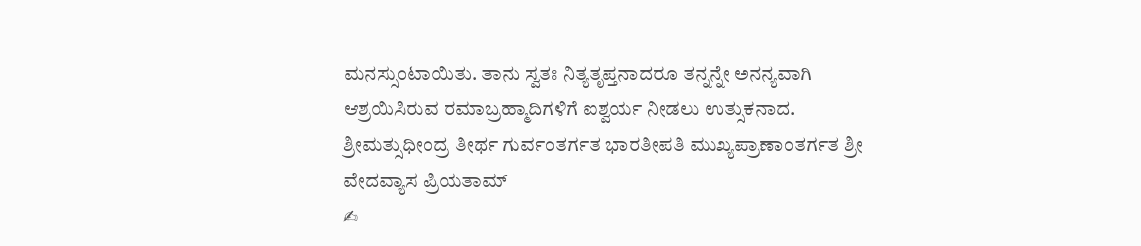ಮನಸ್ಸುಂಟಾಯಿತು. ತಾನು ಸ್ವತಃ ನಿತ್ಯತೃಪ್ತನಾದರೂ ತನ್ನನ್ನೇ ಅನನ್ಯವಾಗಿ ಆಶ್ರಯಿಸಿರುವ ರಮಾಬ್ರಹ್ಮಾದಿಗಳಿಗೆ ಐಶ್ವರ್ಯ ನೀಡಲು ಉತ್ಸುಕನಾದ.
ಶ್ರೀಮತ್ಸುಧೀಂದ್ರ ತೀರ್ಥ ಗುರ್ವಂತರ್ಗತ ಭಾರತೀಪತಿ ಮುಖ್ಯಪ್ರಾಣಾಂತರ್ಗತ ಶ್ರೀ ವೇದವ್ಯಾಸ ಪ್ರಿಯತಾಮ್
✍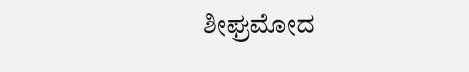ಶೀಘ್ರಮೋದ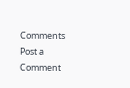Comments
Post a Comment